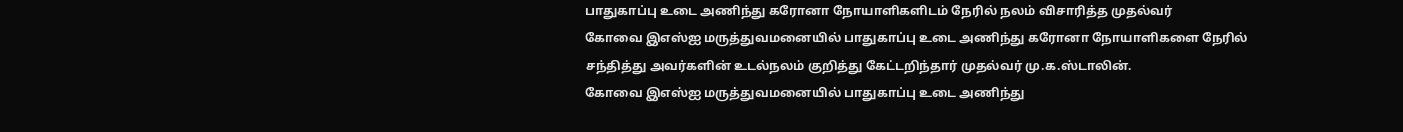பாதுகாப்பு உடை அணிந்து கரோனா நோயாளிகளிடம் நேரில் நலம் விசாரித்த முதல்வர்
கோவை இஎஸ்ஐ மருத்துவமனையில் பாதுகாப்பு உடை அணிந்து கரோனா நோயாளிகளை நேரில் சந்தித்து அவர்களின் உடல்நலம் குறித்து கேட்டறிந்தார் முதல்வர் மு.க.ஸ்டாலின்.
கோவை இஎஸ்ஐ மருத்துவமனையில் பாதுகாப்பு உடை அணிந்து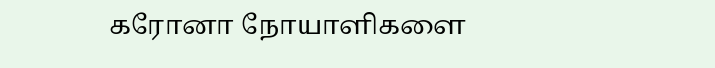கரோனா நோயாளிகளை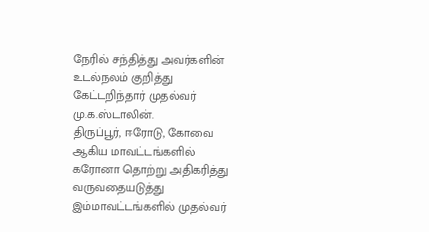நேரில் சந்தித்து அவர்களின் உடல்நலம் குறித்து கேட்டறிந்தார் முதல்வர் மு.க.ஸ்டாலின்.
திருப்பூர், ஈரோடு, கோவை ஆகிய மாவட்டங்களில் கரோனா தொற்று அதிகரித்து வருவதையடுத்து இம்மாவட்டங்களில் முதல்வர்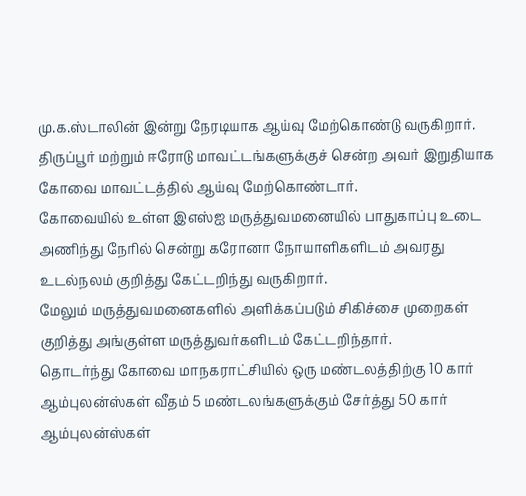மு.க.ஸ்டாலின் இன்று நேரடியாக ஆய்வு மேற்கொண்டு வருகிறார்.
திருப்பூர் மற்றும் ஈரோடு மாவட்டங்களுக்குச் சென்ற அவர் இறுதியாக கோவை மாவட்டத்தில் ஆய்வு மேற்கொண்டார்.
கோவையில் உள்ள இஎஸ்ஐ மருத்துவமனையில் பாதுகாப்பு உடை அணிந்து நேரில் சென்று கரோனா நோயாளிகளிடம் அவரது உடல்நலம் குறித்து கேட்டறிந்து வருகிறார்.
மேலும் மருத்துவமனைகளில் அளிக்கப்படும் சிகிச்சை முறைகள் குறித்து அங்குள்ள மருத்துவர்களிடம் கேட்டறிந்தார்.
தொடர்ந்து கோவை மாநகராட்சியில் ஒரு மண்டலத்திற்கு 10 கார் ஆம்புலன்ஸ்கள் வீதம் 5 மண்டலங்களுக்கும் சேர்த்து 50 கார் ஆம்புலன்ஸ்கள்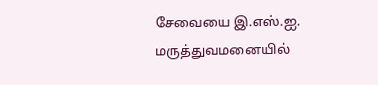சேவையை இ.எஸ்.ஐ. மருத்துவமனையில்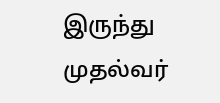இருந்து முதல்வர்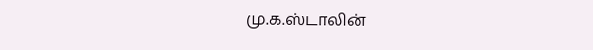மு.க.ஸ்டாலின்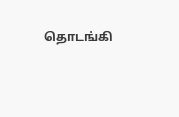தொடங்கி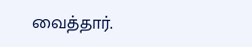வைத்தார்.